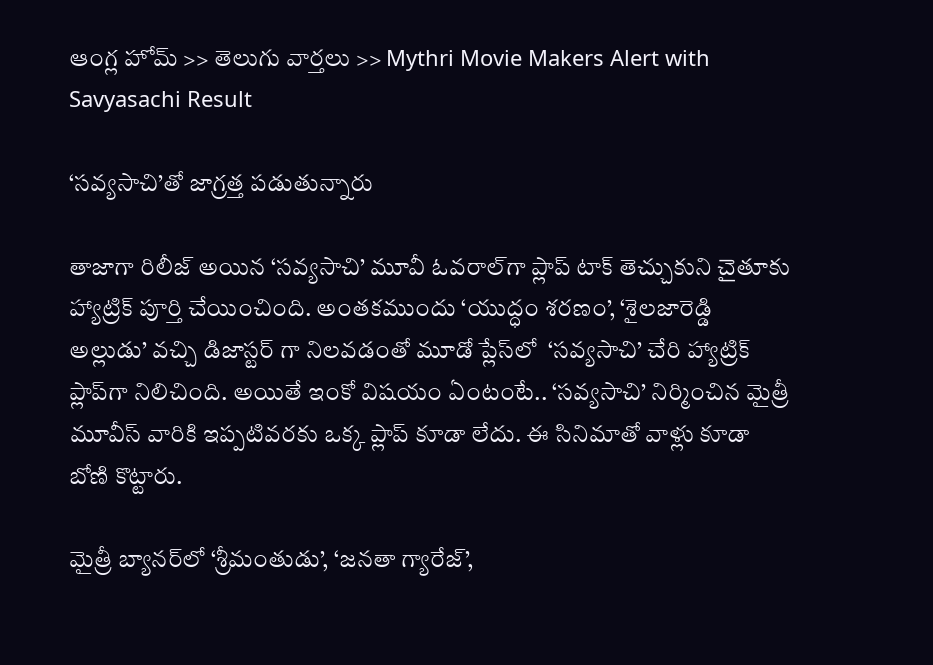ఆంగ్ల హోమ్ >> తెలుగు వార్తలు >> Mythri Movie Makers Alert with Savyasachi Result

‘సవ్యసాచి’తో జాగ్రత్త పడుతున్నారు

తాజాగా రిలీజ్ అయిన ‘సవ్యసాచి’ మూవీ ఓవరాల్‌గా ప్లాప్ టాక్ తెచ్చుకుని చైతూకు హ్యాట్రిక్ పూర్తి చేయించింది. అంతకముందు ‘యుద్ధం శరణం’, ‘శైలజారెడ్డి అల్లుడు’ వచ్చి డిజాస్టర్ గా నిలవడంతో మూడో ప్లేస్‌లో  ‘సవ్యసాచి’ చేరి హ్యాట్రిక్ ప్లాప్‌గా నిలిచింది. అయితే ఇంకో విషయం ఏంటంటే.. ‘సవ్యసాచి’ నిర్మించిన మైత్రీ మూవీస్ వారికి ఇప్పటివరకు ఒక్క ప్లాప్ కూడా లేదు. ఈ సినిమాతో వాళ్లు కూడా బోణి కొట్టారు.

మైత్రీ బ్యానర్‌లో ‘శ్రీమంతుడు’, ‘జనతా గ్యారేజ్’,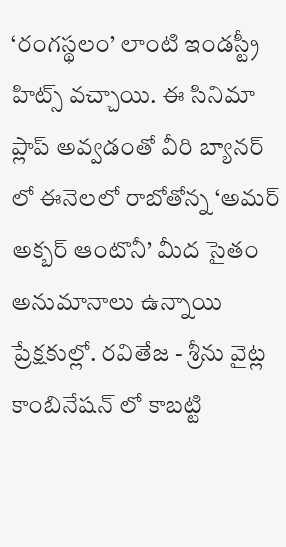‘రంగస్థలం’ లాంటి ఇండస్ట్రీ హిట్స్ వచ్చాయి. ఈ సినిమా ప్లాప్ అవ్వడంతో వీరి బ్యానర్ లో ఈనెలలో రాబోతోన్న ‘అమర్ అక్బర్ ఆంటొనీ’ మీద సైతం అనుమానాలు ఉన్నాయి ప్రేక్షకుల్లో. రవితేజ - శ్రీను వైట్ల కాంబినేషన్ లో కాబట్టి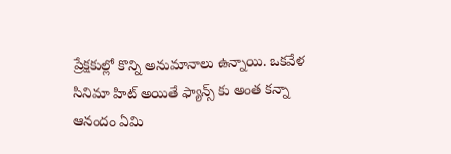ప్రేక్షకుల్లో కొన్ని అనుమానాలు ఉన్నాయి. ఒకవేళ సినిమా హిట్ అయితే ఫ్యాన్స్ కు అంత కన్నా ఆనందం ఏమి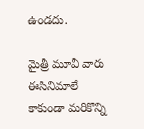ఉండదు.

మైత్రీ మూవీ వారు ఈసినిమాలే కాకుండా మరికొన్ని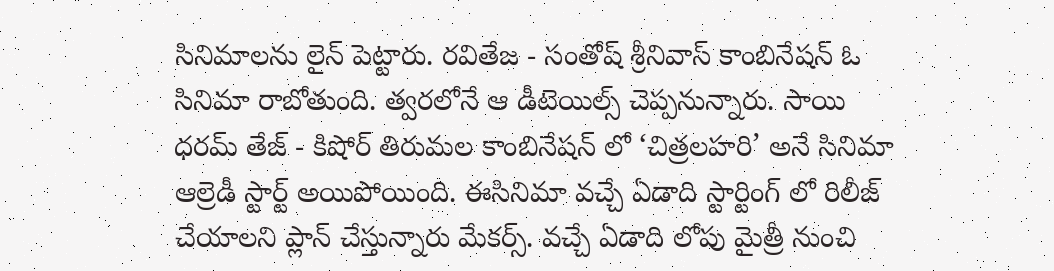సినిమాలను లైన్ పెట్టారు. రవితేజ - సంతోష్ శ్రీనివాస్ కాంబినేషన్ ఓ సినిమా రాబోతుంది. త్వరలోనే ఆ డీటెయిల్స్ చెప్పనున్నారు. సాయి ధరమ్ తేజ్ - కిషోర్ తిరుమల కాంబినేషన్ లో ‘చిత్రలహరి’ అనే సినిమా ఆల్రెడీ స్టార్ట్ అయిపోయింది. ఈసినిమా వచ్చే ఏడాది స్టార్టింగ్ లో రిలీజ్ చేయాలని ప్లాన్ చేస్తున్నారు మేకర్స్. వచ్చే ఏడాది లోపు మైత్రీ నుంచి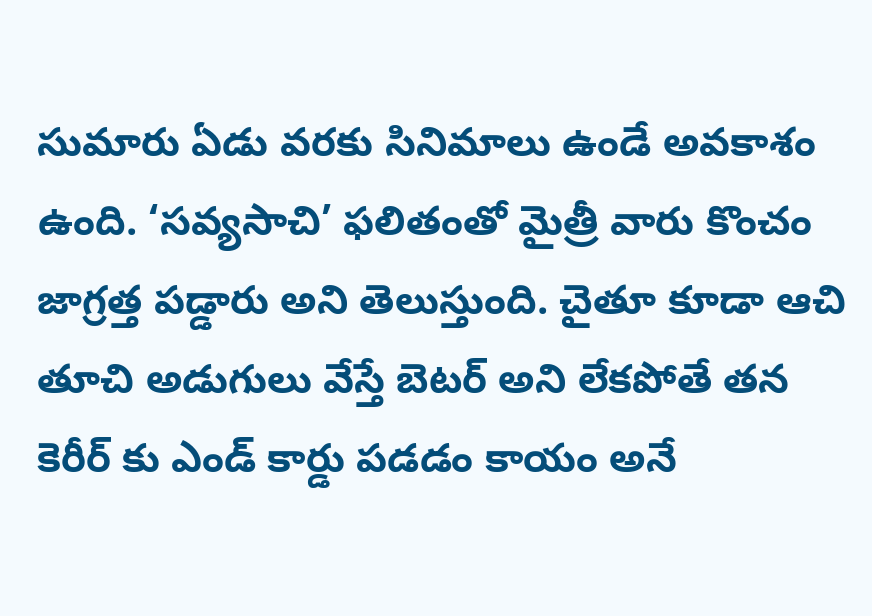సుమారు ఏడు వరకు సినిమాలు ఉండే అవకాశం ఉంది. ‘సవ్యసాచి’ ఫలితం‌తో మైత్రీ వారు కొంచం జాగ్రత్త పడ్డారు అని తెలుస్తుంది. చైతూ కూడా ఆచి తూచి అడుగులు వేస్తే బెటర్ అని లేకపోతే తన కెరీర్ కు ఎండ్ కార్డు పడడం కాయం అనే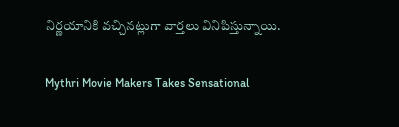నిర్ణయానికి వచ్చినట్లుగా వార్తలు వినిపిస్తున్నాయి.

Mythri Movie Makers Takes Sensational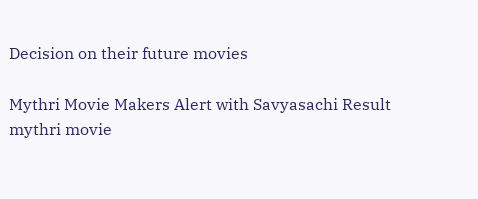Decision on their future movies

Mythri Movie Makers Alert with Savyasachi Result
mythri movie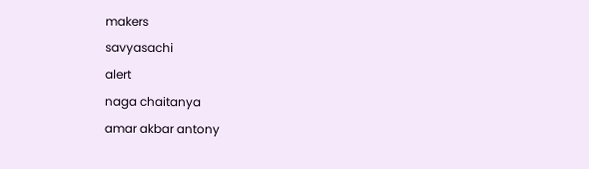makers
savyasachi
alert
naga chaitanya
amar akbar antony